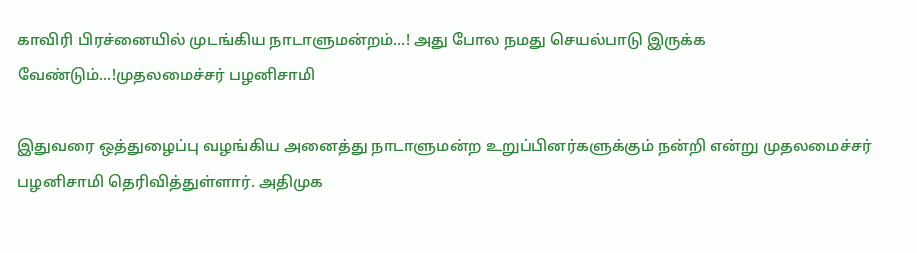காவிரி பிரச்னையில் முடங்கிய நாடாளுமன்றம்...! அது போல நமது செயல்பாடு இருக்க வேண்டும்...!முதலமைச்சர் பழனிசாமி

இதுவரை ஒத்துழைப்பு வழங்கிய அனைத்து நாடாளுமன்ற உறுப்பினர்களுக்கும் நன்றி என்று முதலமைச்சர் பழனிசாமி தெரிவித்துள்ளார். அதிமுக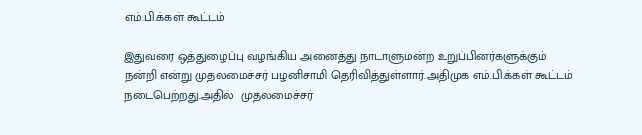எம்.பி.க்கள் கூட்டம்

இதுவரை ஒத்துழைப்பு வழங்கிய அனைத்து நாடாளுமன்ற உறுப்பினர்களுக்கும் நன்றி என்று முதலமைச்சர் பழனிசாமி தெரிவித்துள்ளார்.அதிமுக எம்.பி.க்கள் கூட்டம் நடைபெற்றது.அதில்  முதலமைச்சர்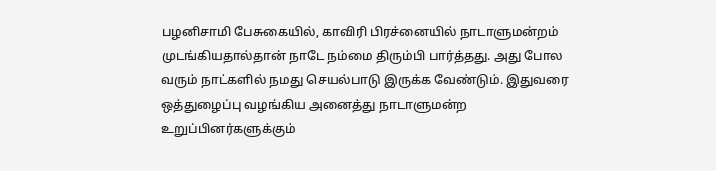பழனிசாமி பேசுகையில், காவிரி பிரச்னையில் நாடாளுமன்றம் முடங்கியதால்தான் நாடே நம்மை திரும்பி பார்த்தது. அது போல வரும் நாட்களில் நமது செயல்பாடு இருக்க வேண்டும். இதுவரை ஒத்துழைப்பு வழங்கிய அனைத்து நாடாளுமன்ற உறுப்பினர்களுக்கும்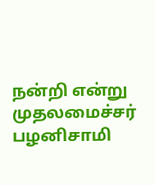நன்றி என்று முதலமைச்சர் பழனிசாமி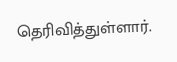தெரிவித்துள்ளார்.